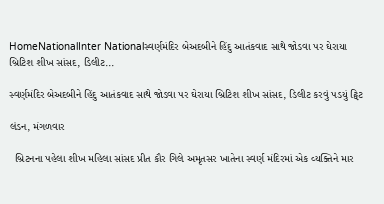HomeNationalInter Nationalસ્વર્ણમંદિર બેઅદબીને હિંદુ આતંકવાદ સાથે જોડવા પર ઘેરાયા બ્રિટિશ શીખ સાંસદ, ડિલીટ...

સ્વર્ણમંદિર બેઅદબીને હિંદુ આતંકવાદ સાથે જોડવા પર ઘેરાયા બ્રિટિશ શીખ સાંસદ, ડિલીટ કરવું પડયું ટ્વિટ

લંડન, મંગળવાર

  બ્રિટનના પહેલા શીખ મહિલા સાંસદ પ્રીત કૌર ગિલે અમૃતસર ખાતેના સ્વર્ણ મંદિરમાં એક વ્યક્તિને માર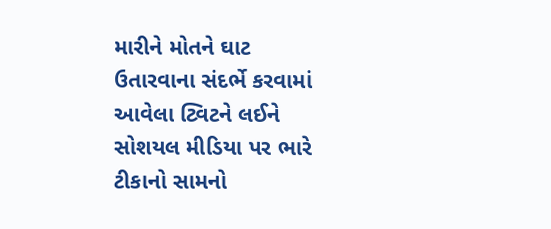મારીને મોતને ઘાટ ઉતારવાના સંદર્ભે કરવામાં આવેલા ટ્વિટને લઈને સોશયલ મીડિયા પર ભારે ટીકાનો સામનો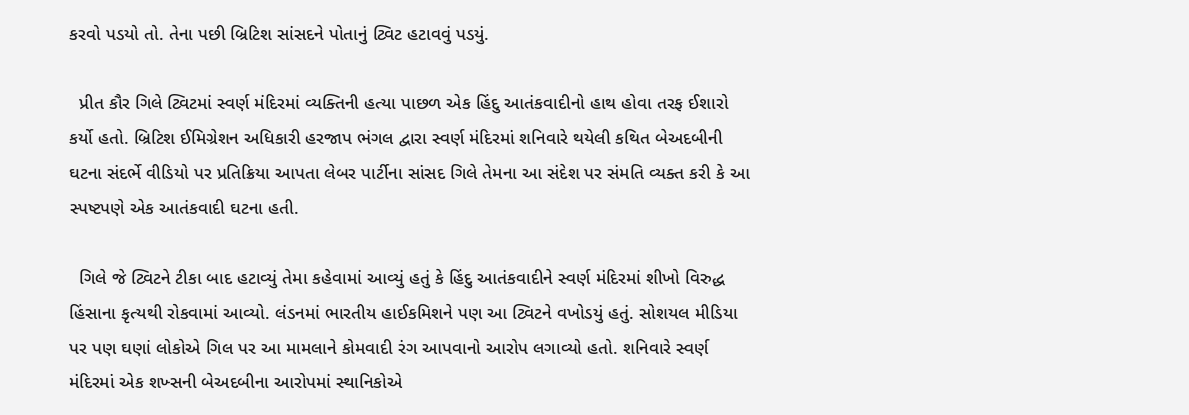કરવો પડયો તો. તેના પછી બ્રિટિશ સાંસદને પોતાનું ટ્વિટ હટાવવું પડયું.

  પ્રીત કૌર ગિલે ટ્વિટમાં સ્વર્ણ મંદિરમાં વ્યક્તિની હત્યા પાછળ એક હિંદુ આતંકવાદીનો હાથ હોવા તરફ ઈશારો કર્યો હતો. બ્રિટિશ ઈમિગ્રેશન અધિકારી હરજાપ ભંગલ દ્વારા સ્વર્ણ મંદિરમાં શનિવારે થયેલી કથિત બેઅદબીની ઘટના સંદર્ભે વીડિયો પર પ્રતિક્રિયા આપતા લેબર પાર્ટીના સાંસદ ગિલે તેમના આ સંદેશ પર સંમતિ વ્યક્ત કરી કે આ સ્પષ્ટપણે એક આતંકવાદી ઘટના હતી.

  ગિલે જે ટ્વિટને ટીકા બાદ હટાવ્યું તેમા કહેવામાં આવ્યું હતું કે હિંદુ આતંકવાદીને સ્વર્ણ મંદિરમાં શીખો વિરુદ્ધ હિંસાના કૃત્યથી રોકવામાં આવ્યો. લંડનમાં ભારતીય હાઈકમિશને પણ આ ટ્વિટને વખોડયું હતું. સોશયલ મીડિયા પર પણ ઘણાં લોકોએ ગિલ પર આ મામલાને કોમવાદી રંગ આપવાનો આરોપ લગાવ્યો હતો. શનિવારે સ્વર્ણ મંદિરમાં એક શખ્સની બેઅદબીના આરોપમાં સ્થાનિકોએ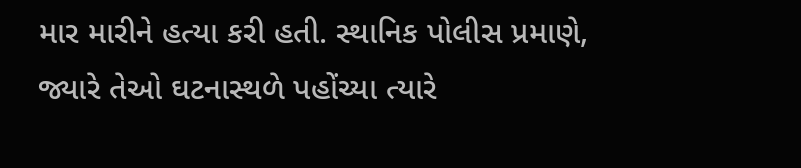માર મારીને હત્યા કરી હતી. સ્થાનિક પોલીસ પ્રમાણે, જ્યારે તેઓ ઘટનાસ્થળે પહોંચ્યા ત્યારે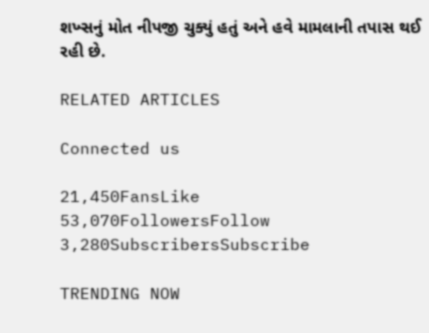શખ્સનું મોત નીપજી ચુક્યું હતું અને હવે મામલાની તપાસ થઈ રહી છે.

RELATED ARTICLES

Connected us

21,450FansLike
53,070FollowersFollow
3,280SubscribersSubscribe

TRENDING NOW